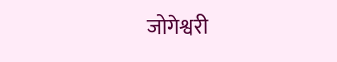जोगेश्वरी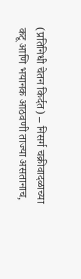(प्रतिनिधी चेतन किर्दत) – निसर्ग चक्रीवादळाच्या कटू आणि भयानक आठवणी ताज्या असतानाच,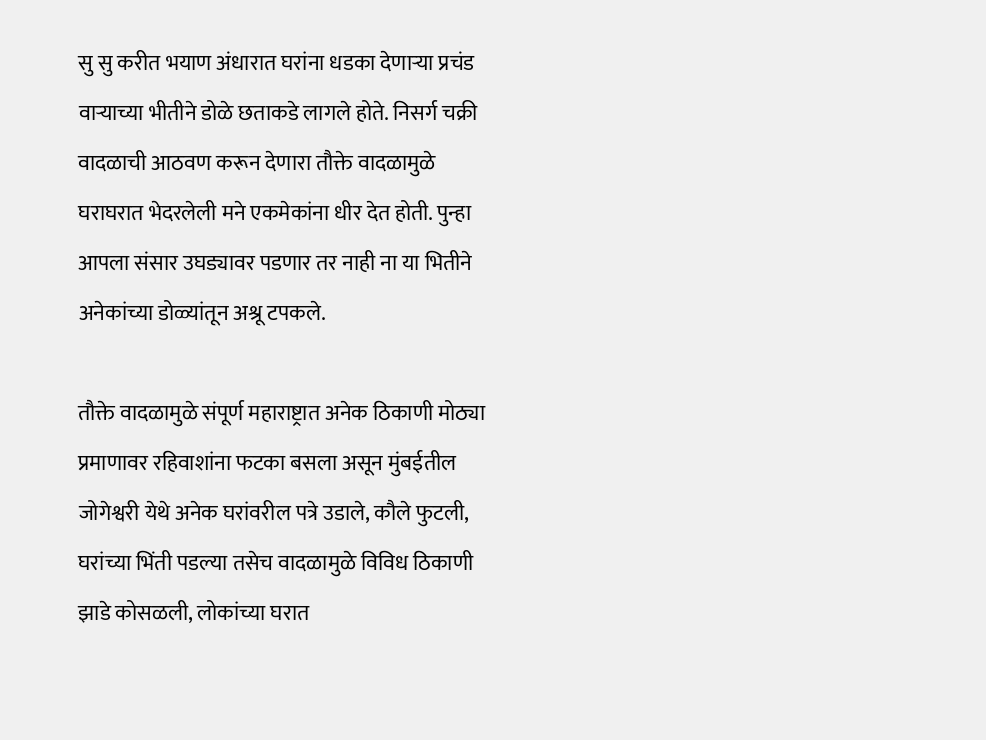सु सु करीत भयाण अंधारात घरांना धडका देणाऱ्या प्रचंड वाऱ्याच्या भीतीने डोळे छताकडे लागले होते. निसर्ग चक्री वादळाची आठवण करून देणारा तौक्ते वादळामुळे घराघरात भेदरलेली मने एकमेकांना धीर देत होती. पुन्हा आपला संसार उघड्यावर पडणार तर नाही ना या भितीने अनेकांच्या डोळ्यांतून अश्रू टपकले.

तौक्ते वादळामुळे संपूर्ण महाराष्ट्रात अनेक ठिकाणी मोठ्या प्रमाणावर रहिवाशांना फटका बसला असून मुंबईतील जोगेश्वरी येथे अनेक घरांवरील पत्रे उडाले, कौले फुटली, घरांच्या भिंती पडल्या तसेच वादळामुळे विविध ठिकाणी झाडे कोसळली, लोकांच्या घरात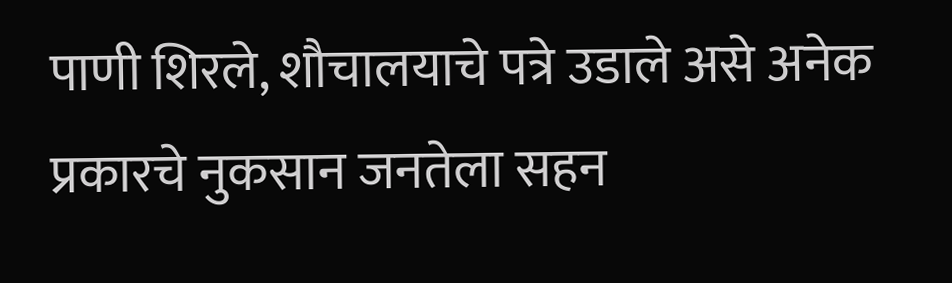पाणी शिरले, शौचालयाचे पत्रे उडाले असे अनेक प्रकारचे नुकसान जनतेला सहन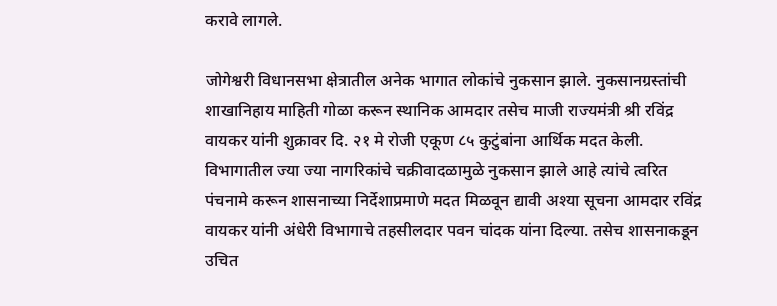करावे लागले.

जोगेश्वरी विधानसभा क्षेत्रातील अनेक भागात लोकांचे नुकसान झाले. नुकसानग्रस्तांची शाखानिहाय माहिती गोळा करून स्थानिक आमदार तसेच माजी राज्यमंत्री श्री रविंद्र वायकर यांनी शुक्रावर दि. २१ मे रोजी एकूण ८५ कुटुंबांना आर्थिक मदत केली. विभागातील ज्या ज्या नागरिकांचे चक्रीवादळामुळे नुकसान झाले आहे त्यांचे त्वरित पंचनामे करून शासनाच्या निर्देशाप्रमाणे मदत मिळवून द्यावी अश्या सूचना आमदार रविंद्र वायकर यांनी अंधेरी विभागाचे तहसीलदार पवन चांदक यांना दिल्या. तसेच शासनाकडून उचित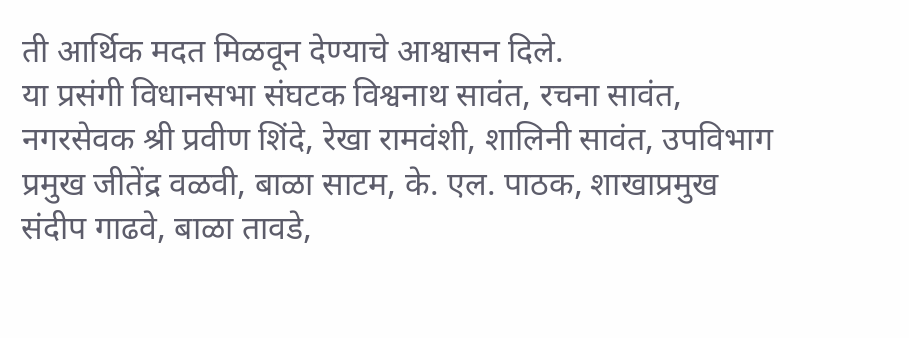ती आर्थिक मदत मिळवून देण्याचे आश्वासन दिले.
या प्रसंगी विधानसभा संघटक विश्वनाथ सावंत, रचना सावंत, नगरसेवक श्री प्रवीण शिंदे, रेखा रामवंशी, शालिनी सावंत, उपविभाग प्रमुख जीतेंद्र वळवी, बाळा साटम, के. एल. पाठक, शाखाप्रमुख संदीप गाढवे, बाळा तावडे,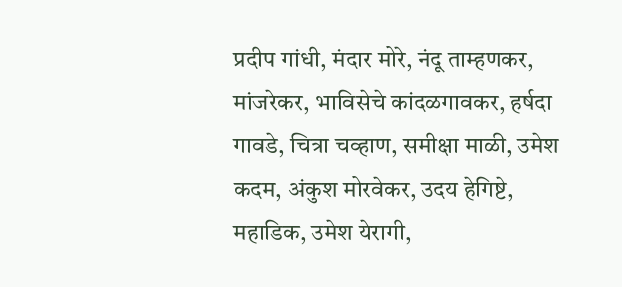प्रदीप गांधी, मंदार मोरे, नंदू ताम्हणकर, मांजरेकर, भाविसेचे कांदळगावकर, हर्षदा गावडे, चित्रा चव्हाण, समीक्षा माळी, उमेश कदम, अंकुश मोरवेकर, उदय हेगिष्टे, महाडिक, उमेश येरागी,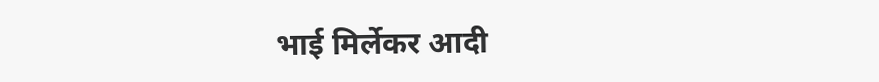भाई मिर्लेकर आदी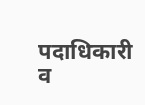पदाधिकारी व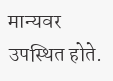मान्यवर उपस्थित होते.